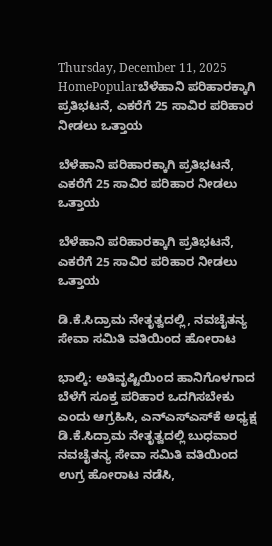Thursday, December 11, 2025
HomePopularಬೆಳೆಹಾನಿ ಪರಿಹಾರಕ್ಕಾಗಿ ಪ್ರತಿಭಟನೆ, ಎಕರೆಗೆ 25 ಸಾವಿರ ಪರಿಹಾರ ನೀಡಲು ಒತ್ತಾಯ

ಬೆಳೆಹಾನಿ ಪರಿಹಾರಕ್ಕಾಗಿ ಪ್ರತಿಭಟನೆ, ಎಕರೆಗೆ 25 ಸಾವಿರ ಪರಿಹಾರ ನೀಡಲು ಒತ್ತಾಯ

ಬೆಳೆಹಾನಿ ಪರಿಹಾರಕ್ಕಾಗಿ ಪ್ರತಿಭಟನೆ, ಎಕರೆಗೆ 25 ಸಾವಿರ ಪರಿಹಾರ ನೀಡಲು ಒತ್ತಾಯ

ಡಿ.ಕೆ.ಸಿದ್ರಾಮ ನೇತೃತ್ವದಲ್ಲಿ, ನವಚೈತನ್ಯ ಸೇವಾ ಸಮಿತಿ ವತಿಯಿಂದ ಹೋರಾಟ

ಭಾಲ್ಕಿ: ಅತಿವೃಷ್ಟಿಯಿಂದ ಹಾನಿಗೊಳಗಾದ ಬೆಳೆಗೆ ಸೂಕ್ತ ಪರಿಹಾರ ಒದಗಿಸಬೇಕು ಎಂದು ಆಗ್ರಹಿಸಿ, ಎನ್‌ಎಸ್‌ಎಸ್‌ಕೆ ಅಧ್ಯಕ್ಷ ಡಿ.ಕೆ.ಸಿದ್ರಾಮ ನೇತೃತ್ವದಲ್ಲಿ ಬುಧವಾರ ನವಚೈತನ್ಯ ಸೇವಾ ಸಮಿತಿ ವತಿಯಿಂದ ಉಗ್ರ ಹೋರಾಟ ನಡೆಸಿ,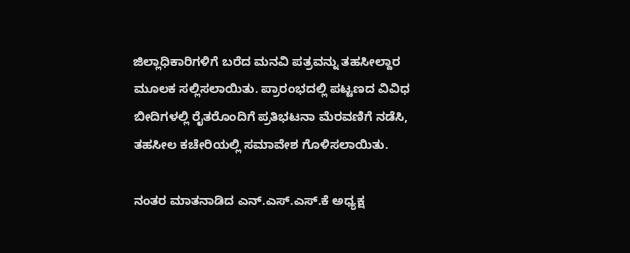ಜಿಲ್ಲಾಧಿಕಾರಿಗಳಿಗೆ ಬರೆದ ಮನವಿ ಪತ್ರವನ್ನು ತಹಸೀಲ್ದಾರ ಮೂಲಕ ಸಲ್ಲಿಸಲಾಯಿತು. ಪ್ರಾರಂಭದಲ್ಲಿ ಪಟ್ಟಣದ ವಿವಿಧ ಬೀದಿಗಳಲ್ಲಿ ರೈತರೊಂದಿಗೆ ಪ್ರತಿಭಟನಾ ಮೆರವಣಿಗೆ ನಡೆಸಿ, ತಹಸೀಲ ಕಚೇರಿಯಲ್ಲಿ ಸಮಾವೇಶ ಗೊಳಿಸಲಾಯಿತು.

ನಂತರ ಮಾತನಾಡಿದ ಎನ್.ಎಸ್.ಎಸ್.ಕೆ ಅಧ್ಯಕ್ಷ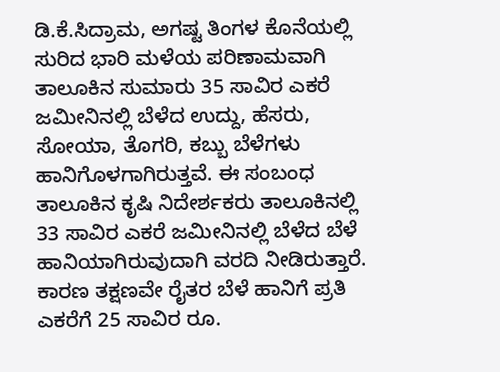ಡಿ.ಕೆ.ಸಿದ್ರಾಮ, ಅಗಷ್ಟ ತಿಂಗಳ ಕೊನೆಯಲ್ಲಿ ಸುರಿದ ಭಾರಿ ಮಳೆಯ ಪರಿಣಾಮವಾಗಿ ತಾಲೂಕಿನ ಸುಮಾರು 35 ಸಾವಿರ ಎಕರೆ ಜಮೀನಿನಲ್ಲಿ ಬೆಳೆದ ಉದ್ದು, ಹೆಸರು, ಸೋಯಾ, ತೊಗರಿ, ಕಬ್ಬು ಬೆಳೆಗಳು ಹಾನಿಗೊಳಗಾಗಿರುತ್ತವೆ. ಈ ಸಂಬಂಧ ತಾಲೂಕಿನ ಕೃಷಿ ನಿದೇರ್ಶಕರು ತಾಲೂಕಿನಲ್ಲಿ 33 ಸಾವಿರ ಎಕರೆ ಜಮೀನಿನಲ್ಲಿ ಬೆಳೆದ ಬೆಳೆ ಹಾನಿಯಾಗಿರುವುದಾಗಿ ವರದಿ ನೀಡಿರುತ್ತಾರೆ. ಕಾರಣ ತಕ್ಷಣವೇ ರೈತರ ಬೆಳೆ ಹಾನಿಗೆ ಪ್ರತಿ ಎಕರೆಗೆ 25 ಸಾವಿರ ರೂ.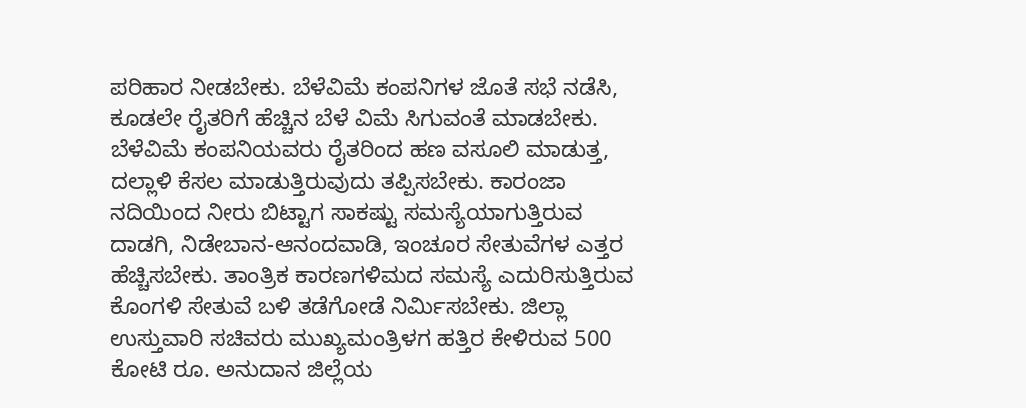ಪರಿಹಾರ ನೀಡಬೇಕು. ಬೆಳೆವಿಮೆ ಕಂಪನಿಗಳ ಜೊತೆ ಸಭೆ ನಡೆಸಿ, ಕೂಡಲೇ ರೈತರಿಗೆ ಹೆಚ್ಚಿನ ಬೆಳೆ ವಿಮೆ ಸಿಗುವಂತೆ ಮಾಡಬೇಕು. ಬೆಳೆವಿಮೆ ಕಂಪನಿಯವರು ರೈತರಿಂದ ಹಣ ವಸೂಲಿ ಮಾಡುತ್ತ, ದಲ್ಲಾಳಿ ಕೆಸಲ ಮಾಡುತ್ತಿರುವುದು ತಪ್ಪಿಸಬೇಕು. ಕಾರಂಜಾ ನದಿಯಿಂದ ನೀರು ಬಿಟ್ಟಾಗ ಸಾಕಷ್ಟು ಸಮಸ್ಯೆಯಾಗುತ್ತಿರುವ ದಾಡಗಿ, ನಿಡೇಬಾನ-ಆನಂದವಾಡಿ, ಇಂಚೂರ ಸೇತುವೆಗಳ ಎತ್ತರ ಹೆಚ್ಚಿಸಬೇಕು. ತಾಂತ್ರಿಕ ಕಾರಣಗಳಿಮದ ಸಮಸ್ಯೆ ಎದುರಿಸುತ್ತಿರುವ ಕೊಂಗಳಿ ಸೇತುವೆ ಬಳಿ ತಡೆಗೋಡೆ ನಿರ್ಮಿಸಬೇಕು. ಜಿಲ್ಲಾ ಉಸ್ತುವಾರಿ ಸಚಿವರು ಮುಖ್ಯಮಂತ್ರಿಳಗ ಹತ್ತಿರ ಕೇಳಿರುವ 500 ಕೋಟಿ ರೂ. ಅನುದಾನ ಜಿಲ್ಲೆಯ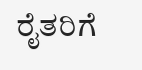ರೈತರಿಗೆ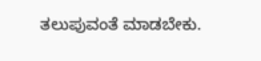ತಲುಪುವಂತೆ ಮಾಡಬೇಕು.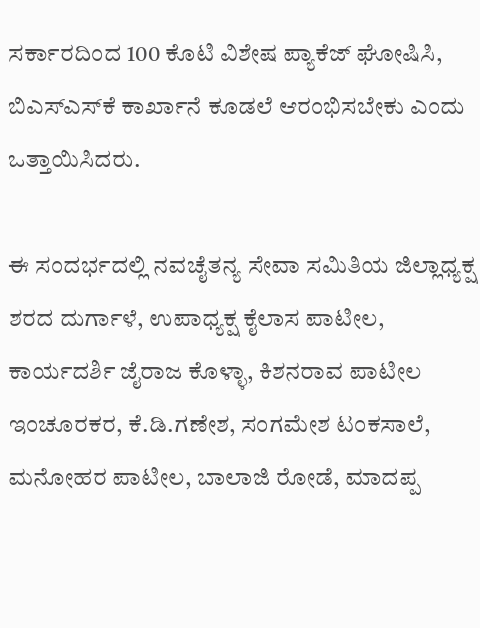ಸರ್ಕಾರದಿಂದ 100 ಕೊಟಿ ವಿಶೇಷ ಪ್ಯಾಕೆಜ್ ಘೋಷಿಸಿ, ಬಿಎಸ್‌ಎಸ್‌ಕೆ ಕಾರ್ಖಾನೆ ಕೂಡಲೆ ಆರಂಭಿಸಬೇಕು ಎಂದು ಒತ್ತಾಯಿಸಿದರು.

ಈ ಸಂದರ್ಭದಲ್ಲಿ ನವಚೈತನ್ಯ ಸೇವಾ ಸಮಿತಿಯ ಜಿಲ್ಲಾಧ್ಯಕ್ಷ ಶರದ ದುರ್ಗಾಳೆ, ಉಪಾಧ್ಯಕ್ಷ ಕೈಲಾಸ ಪಾಟೀಲ, ಕಾರ್ಯದರ್ಶಿ ಜೈರಾಜ ಕೊಳ್ಳಾ, ಕಿಶನರಾವ ಪಾಟೀಲ ಇಂಚೂರಕರ, ಕೆ.ಡಿ.ಗಣೇಶ, ಸಂಗಮೇಶ ಟಂಕಸಾಲೆ, ಮನೋಹರ ಪಾಟೀಲ, ಬಾಲಾಜಿ ರೋಡೆ, ಮಾದಪ್ಪ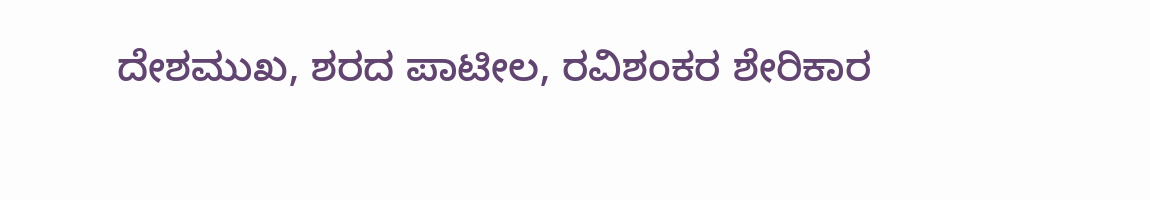ದೇಶಮುಖ, ಶರದ ಪಾಟೀಲ, ರವಿಶಂಕರ ಶೇರಿಕಾರ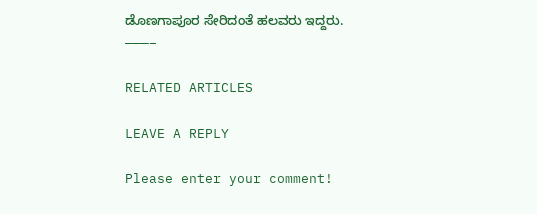ಡೊಣಗಾಪೂರ ಸೇರಿದಂತೆ ಹಲವರು ಇದ್ದರು.
———–

RELATED ARTICLES

LEAVE A REPLY

Please enter your comment!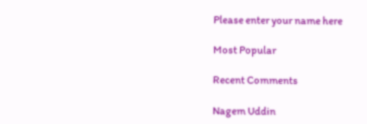Please enter your name here

Most Popular

Recent Comments

Nagem Uddin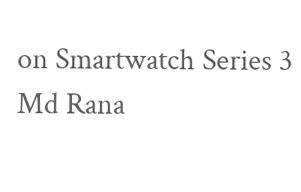on Smartwatch Series 3
Md Rana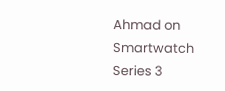Ahmad on Smartwatch Series 3